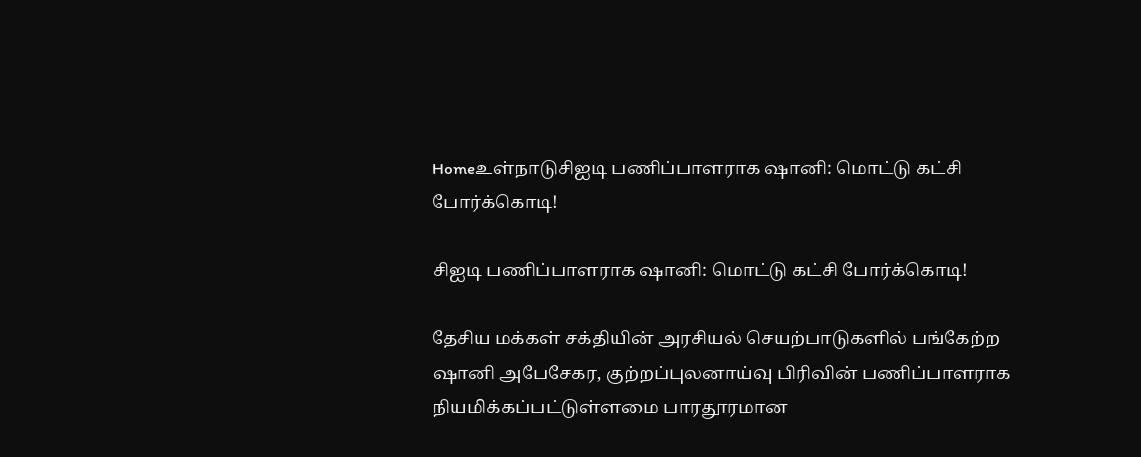Homeஉள்நாடுசிஐடி பணிப்பாளராக ஷானி: மொட்டு கட்சி போர்க்கொடி!

சிஐடி பணிப்பாளராக ஷானி: மொட்டு கட்சி போர்க்கொடி!

தேசிய மக்கள் சக்தியின் அரசியல் செயற்பாடுகளில் பங்கேற்ற ஷானி அபேசேகர, குற்றப்புலனாய்வு பிரிவின் பணிப்பாளராக நியமிக்கப்பட்டுள்ளமை பாரதூரமான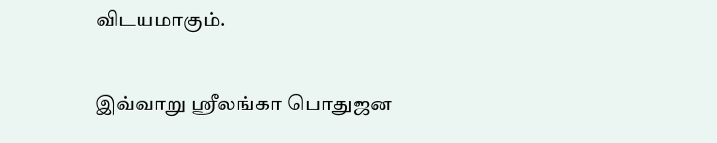விடயமாகும்.

இவ்வாறு ஸ்ரீலங்கா பொதுஜன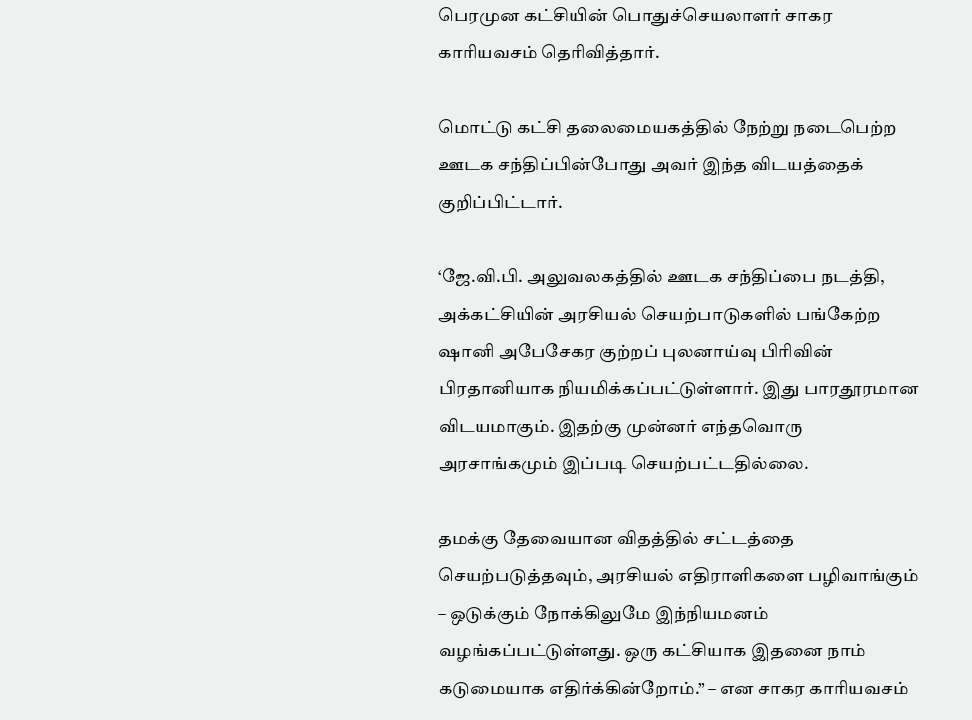பெரமுன கட்சியின் பொதுச்செயலாளர் சாகர காரியவசம் தெரிவித்தார்.

மொட்டு கட்சி தலைமையகத்தில் நேற்று நடைபெற்ற ஊடக சந்திப்பின்போது அவர் இந்த விடயத்தைக் குறிப்பிட்டார்.

‘ஜே.வி.பி. அலுவலகத்தில் ஊடக சந்திப்பை நடத்தி, அக்கட்சியின் அரசியல் செயற்பாடுகளில் பங்கேற்ற ஷானி அபேசேகர குற்றப் புலனாய்வு பிரிவின் பிரதானியாக நியமிக்கப்பட்டுள்ளார். இது பாரதூரமான விடயமாகும். இதற்கு முன்னர் எந்தவொரு அரசாங்கமும் இப்படி செயற்பட்டதில்லை.

தமக்கு தேவையான விதத்தில் சட்டத்தை செயற்படுத்தவும், அரசியல் எதிராளிகளை பழிவாங்கும் – ஒடுக்கும் நோக்கிலுமே இந்நியமனம் வழங்கப்பட்டுள்ளது. ஒரு கட்சியாக இதனை நாம் கடுமையாக எதிர்க்கின்றோம்.” – என சாகர காரியவசம்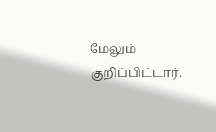மேலும் குறிப்பிட்டார்.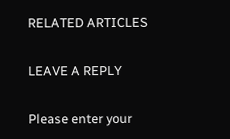RELATED ARTICLES

LEAVE A REPLY

Please enter your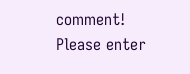comment!
Please enter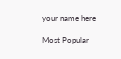your name here

Most Popular